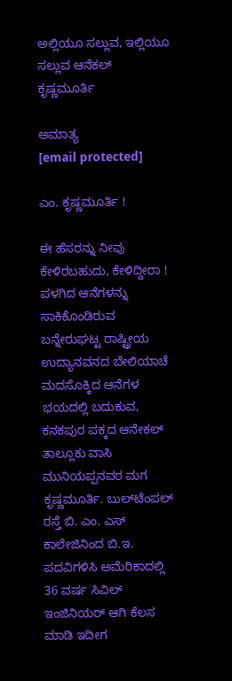ಅಲ್ಲಿಯೂ ಸಲ್ಲುವ, ಇಲ್ಲಿಯೂ ಸಲ್ಲುವ ಆನೆಕಲ್‌ ಕೃಷ್ಣಮೂರ್ತಿ

ಅಮಾತ್ಯ
[email protected]

ಎಂ. ಕೃಷ್ಣಮೂರ್ತಿ !

ಈ ಹೆಸರನ್ನು ನೀವು ಕೇಳಿರಬಹುದು, ಕೇಳಿದ್ದೀರಾ ! ಪಳಗಿದ ಆನೆಗಳನ್ನು ಸಾಕಿಕೊಂಡಿರುವ ಬನ್ನೇರುಘಟ್ಟ ರಾಷ್ಟ್ರೀಯ ಉದ್ಯಾನವನದ ಬೇಲಿಯಾಚೆ ಮದಸೊಕ್ಕಿದ ಆನೆಗಳ ಭಯದಲ್ಲಿ ಬದುಕುವ, ಕನಕಪುರ ಪಕ್ಕದ ಆನೇಕಲ್‌ ತಾಲ್ಲೂಕು ವಾಸಿ ಮುನಿಯಪ್ಪನವರ ಮಗ ಕೃಷ್ಣಮೂರ್ತಿ. ಬುಲ್‌ಟೆಂಪಲ್‌ ರಸ್ತೆ ಬಿ. ಎಂ. ಎಸ್‌ ಕಾಲೇಜಿನಿಂದ ಬಿ.ಇ. ಪದವಿಗಳಿಸಿ ಅಮೆರಿಕಾದಲ್ಲಿ 36 ವರ್ಷ ಸಿವಿಲ್‌ ಇಂಜಿನಿಯರ್‌ ಆಗಿ ಕೆಲಸ ಮಾಡಿ ಇದೀಗ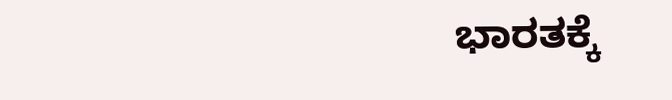ಭಾರತಕ್ಕೆ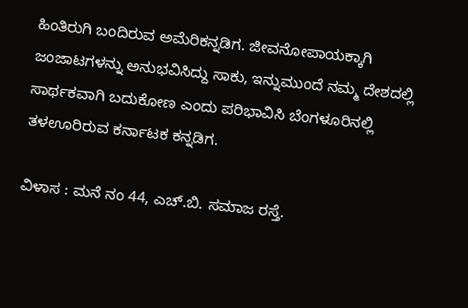ಹಿಂತಿರುಗಿ ಬಂದಿರುವ ಅಮೆರಿಕನ್ನಡಿಗ. ಜೀವನೋಪಾಯಕ್ಕಾಗಿ ಜಂಜಾಟಗಳನ್ನು ಅನುಭವಿಸಿದ್ದು ಸಾಕು, ಇನ್ನುಮುಂದೆ ನಮ್ಮ ದೇಶದಲ್ಲಿ ಸಾರ್ಥಕವಾಗಿ ಬದುಕೋಣ ಎಂದು ಪರಿಭಾವಿಸಿ ಬೆಂಗಳೂರಿನಲ್ಲಿ ತಳಊರಿರುವ ಕರ್ನಾಟಕ ಕನ್ನಡಿಗ.

ವಿಳಾಸ : ಮನೆ ನಂ 44, ಎಚ್‌.ಬಿ. ಸಮಾಜ ರಸ್ತೆ.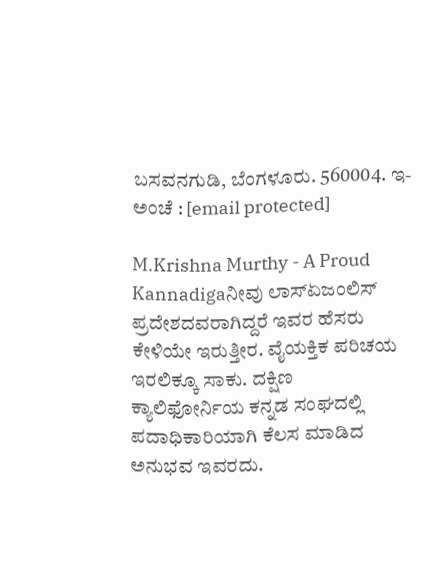ಬಸವನಗುಡಿ, ಬೆಂಗಳೂರು. 560004. ಇ-ಅಂಚೆ : [email protected]

M.Krishna Murthy - A Proud Kannadigaನೀವು ಲಾಸ್‌ಏಜಂಲಿಸ್‌ ಪ್ರದೇಶದವರಾಗಿದ್ದರೆ ಇವರ ಹೆಸರು ಕೇಳಿಯೇ ಇರುತ್ತೀರ. ವೈಯಕ್ತಿಕ ಪರಿಚಯ ಇರಲಿಕ್ಕೂ ಸಾಕು. ದಕ್ಷಿಣ ಕ್ಯಾಲಿಫೋರ್ನಿಯ ಕನ್ನಡ ಸಂಘದಲ್ಲಿ ಪದಾಧಿಕಾರಿಯಾಗಿ ಕೆಲಸ ಮಾಡಿದ ಅನುಭವ ಇವರದು.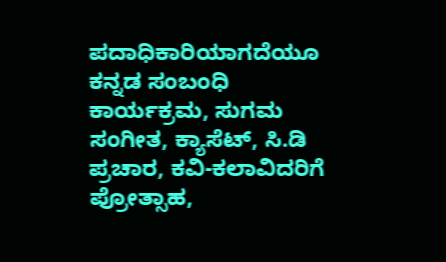ಪದಾಧಿಕಾರಿಯಾಗದೆಯೂ ಕನ್ನಡ ಸಂಬಂಧಿ ಕಾರ್ಯಕ್ರಮ, ಸುಗಮ ಸಂಗೀತ, ಕ್ಯಾಸೆಟ್‌, ಸಿ.ಡಿ ಪ್ರಚಾರ, ಕವಿ-ಕಲಾವಿದರಿಗೆ ಪ್ರೋತ್ಸಾಹ,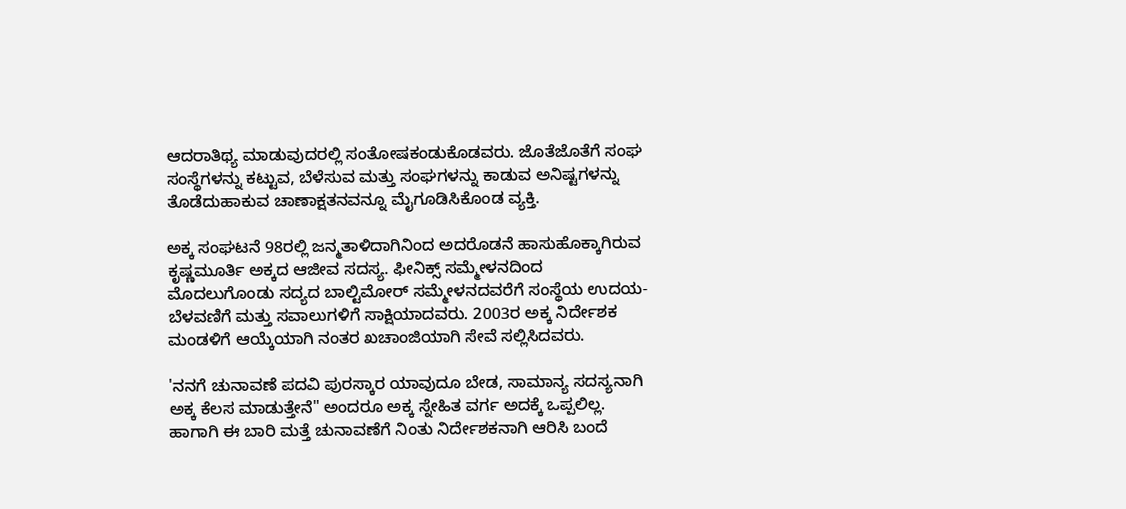ಆದರಾತಿಥ್ಯ ಮಾಡುವುದರಲ್ಲಿ ಸಂತೋಷಕಂಡುಕೊಡವರು. ಜೊತೆಜೊತೆಗೆ ಸಂಘ ಸಂಸ್ಥೆಗಳನ್ನು ಕಟ್ಟುವ, ಬೆಳೆಸುವ ಮತ್ತು ಸಂಘಗಳನ್ನು ಕಾಡುವ ಅನಿಷ್ಟಗಳನ್ನು ತೊಡೆದುಹಾಕುವ ಚಾಣಾಕ್ಷತನವನ್ನೂ ಮೈಗೂಡಿಸಿಕೊಂಡ ವ್ಯಕ್ತಿ.

ಅಕ್ಕ ಸಂಘಟನೆ 98ರಲ್ಲಿ ಜನ್ಮತಾಳಿದಾಗಿನಿಂದ ಅದರೊಡನೆ ಹಾಸುಹೊಕ್ಕಾಗಿರುವ ಕೃಷ್ಣಮೂರ್ತಿ ಅಕ್ಕದ ಆಜೀವ ಸದಸ್ಯ. ಫೀನಿಕ್ಸ್‌ ಸಮ್ಮೇಳನದಿಂದ ಮೊದಲುಗೊಂಡು ಸದ್ಯದ ಬಾಲ್ಟಿಮೋರ್‌ ಸಮ್ಮೇಳನದವರೆಗೆ ಸಂಸ್ಥೆಯ ಉದಯ-ಬೆಳವಣಿಗೆ ಮತ್ತು ಸವಾಲುಗಳಿಗೆ ಸಾಕ್ಷಿಯಾದವರು. 2003ರ ಅಕ್ಕ ನಿರ್ದೇಶಕ ಮಂಡಳಿಗೆ ಆಯ್ಕೆಯಾಗಿ ನಂತರ ಖಚಾಂಜಿಯಾಗಿ ಸೇವೆ ಸಲ್ಲಿಸಿದವರು.

'ನನಗೆ ಚುನಾವಣೆ ಪದವಿ ಪುರಸ್ಕಾರ ಯಾವುದೂ ಬೇಡ, ಸಾಮಾನ್ಯ ಸದಸ್ಯನಾಗಿ ಅಕ್ಕ ಕೆಲಸ ಮಾಡುತ್ತೇನೆ" ಅಂದರೂ ಅಕ್ಕ ಸ್ನೇಹಿತ ವರ್ಗ ಅದಕ್ಕೆ ಒಪ್ಪಲಿಲ್ಲ. ಹಾಗಾಗಿ ಈ ಬಾರಿ ಮತ್ತೆ ಚುನಾವಣೆಗೆ ನಿಂತು ನಿರ್ದೇಶಕನಾಗಿ ಆರಿಸಿ ಬಂದೆ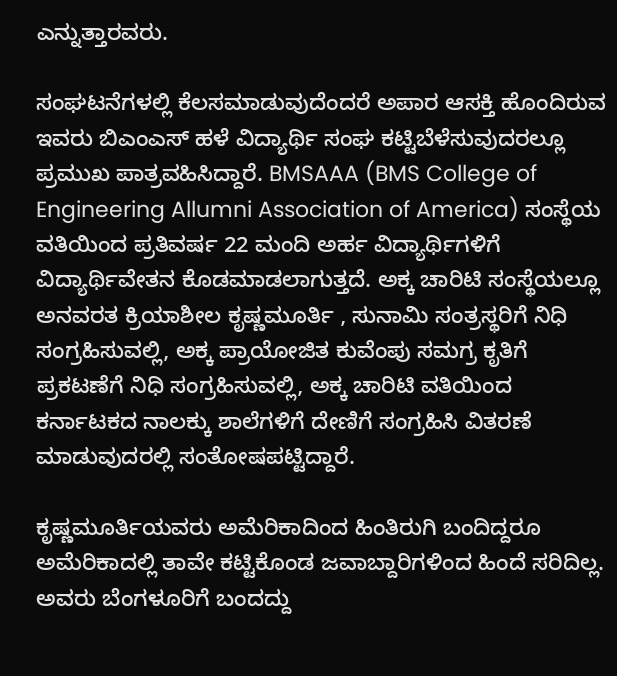ಎನ್ನುತ್ತಾರವರು.

ಸಂಘಟನೆಗಳಲ್ಲಿ ಕೆಲಸಮಾಡುವುದೆಂದರೆ ಅಪಾರ ಆಸಕ್ತಿ ಹೊಂದಿರುವ ಇವರು ಬಿಎಂಎಸ್‌ ಹಳೆ ವಿದ್ಯಾರ್ಥಿ ಸಂಘ ಕಟ್ಟಿಬೆಳೆಸುವುದರಲ್ಲೂ ಪ್ರಮುಖ ಪಾತ್ರವಹಿಸಿದ್ದಾರೆ. BMSAAA (BMS College of Engineering Allumni Association of America) ಸಂಸ್ಥೆಯ ವತಿಯಿಂದ ಪ್ರತಿವರ್ಷ 22 ಮಂದಿ ಅರ್ಹ ವಿದ್ಯಾರ್ಥಿಗಳಿಗೆ ವಿದ್ಯಾರ್ಥಿವೇತನ ಕೊಡಮಾಡಲಾಗುತ್ತದೆ. ಅಕ್ಕ ಚಾರಿಟಿ ಸಂಸ್ಥೆಯಲ್ಲೂ ಅನವರತ ಕ್ರಿಯಾಶೀಲ ಕೃಷ್ಣಮೂರ್ತಿ , ಸುನಾಮಿ ಸಂತ್ರಸ್ಥರಿಗೆ ನಿಧಿ ಸಂಗ್ರಹಿಸುವಲ್ಲಿ, ಅಕ್ಕ ಪ್ರಾಯೋಜಿತ ಕುವೆಂಪು ಸಮಗ್ರ ಕೃತಿಗೆ ಪ್ರಕಟಣೆಗೆ ನಿಧಿ ಸಂಗ್ರಹಿಸುವಲ್ಲಿ, ಅಕ್ಕ ಚಾರಿಟಿ ವತಿಯಿಂದ ಕರ್ನಾಟಕದ ನಾಲಕ್ಕು ಶಾಲೆಗಳಿಗೆ ದೇಣಿಗೆ ಸಂಗ್ರಹಿಸಿ ವಿತರಣೆ ಮಾಡುವುದರಲ್ಲಿ ಸಂತೋಷಪಟ್ಟಿದ್ದಾರೆ.

ಕೃಷ್ಣಮೂರ್ತಿಯವರು ಅಮೆರಿಕಾದಿಂದ ಹಿಂತಿರುಗಿ ಬಂದಿದ್ದರೂ ಅಮೆರಿಕಾದಲ್ಲಿ ತಾವೇ ಕಟ್ಟಿಕೊಂಡ ಜವಾಬ್ದಾರಿಗಳಿಂದ ಹಿಂದೆ ಸರಿದಿಲ್ಲ. ಅವರು ಬೆಂಗಳೂರಿಗೆ ಬಂದದ್ದು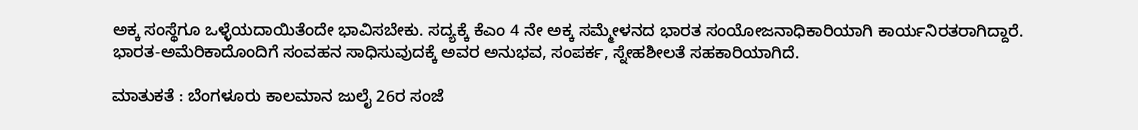ಅಕ್ಕ ಸಂಸ್ಥೆಗೂ ಒಳ್ಳೆಯದಾಯಿತೆಂದೇ ಭಾವಿಸಬೇಕು. ಸದ್ಯಕ್ಕೆ ಕೆಎಂ 4 ನೇ ಅಕ್ಕ ಸಮ್ಮೇಳನದ ಭಾರತ ಸಂಯೋಜನಾಧಿಕಾರಿಯಾಗಿ ಕಾರ್ಯನಿರತರಾಗಿದ್ದಾರೆ. ಭಾರತ-ಅಮೆರಿಕಾದೊಂದಿಗೆ ಸಂವಹನ ಸಾಧಿಸುವುದಕ್ಕೆ ಅವರ ಅನುಭವ, ಸಂಪರ್ಕ, ಸ್ನೇಹಶೀಲತೆ ಸಹಕಾರಿಯಾಗಿದೆ.

ಮಾತುಕತೆ : ಬೆಂಗಳೂರು ಕಾಲಮಾನ ಜುಲೈ 26ರ ಸಂಜೆ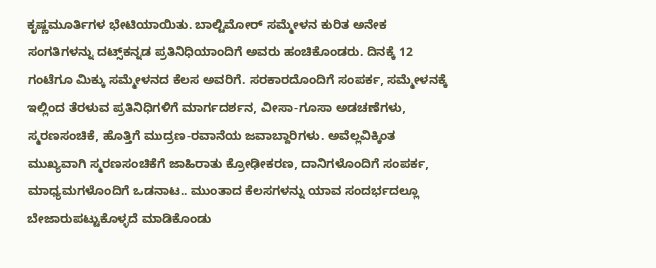ಕೃಷ್ಣಮೂರ್ತಿಗಳ ಭೇಟಿಯಾಯಿತು. ಬಾಲ್ಟಿಮೋರ್‌ ಸಮ್ಮೇಳನ ಕುರಿತ ಅನೇಕ ಸಂಗತಿಗಳನ್ನು ದಟ್ಸ್‌ಕನ್ನಡ ಪ್ರತಿನಿಧಿಯಾಂದಿಗೆ ಅವರು ಹಂಚಿಕೊಂಡರು. ದಿನಕ್ಕೆ 12 ಗಂಟೆಗೂ ಮಿಕ್ಕು ಸಮ್ಮೇಳನದ ಕೆಲಸ ಅವರಿಗೆ. ಸರಕಾರದೊಂದಿಗೆ ಸಂಪರ್ಕ, ಸಮ್ಮೇಳನಕ್ಕೆ ಇಲ್ಲಿಂದ ತೆರಳುವ ಪ್ರತಿನಿಧಿಗಳಿಗೆ ಮಾರ್ಗದರ್ಶನ, ವೀಸಾ-ಗೂಸಾ ಅಡಚಣೆಗಳು, ಸ್ಮರಣಸಂಚಿಕೆ, ಹೊತ್ತಿಗೆ ಮುದ್ರಣ-ರವಾನೆಯ ಜವಾಬ್ದಾರಿಗಳು. ಅವೆಲ್ಲವಿಕ್ಕಿಂತ ಮುಖ್ಯವಾಗಿ ಸ್ಮರಣಸಂಚಿಕೆಗೆ ಜಾಹಿರಾತು ಕ್ರೋಢೀಕರಣ, ದಾನಿಗಳೊಂದಿಗೆ ಸಂಪರ್ಕ, ಮಾಧ್ಯಮಗಳೊಂದಿಗೆ ಒಡನಾಟ.. ಮುಂತಾದ ಕೆಲಸಗಳನ್ನು ಯಾವ ಸಂದರ್ಭದಲ್ಲೂ ಬೇಜಾರುಪಟ್ಟುಕೊಳ್ಳದೆ ಮಾಡಿಕೊಂಡು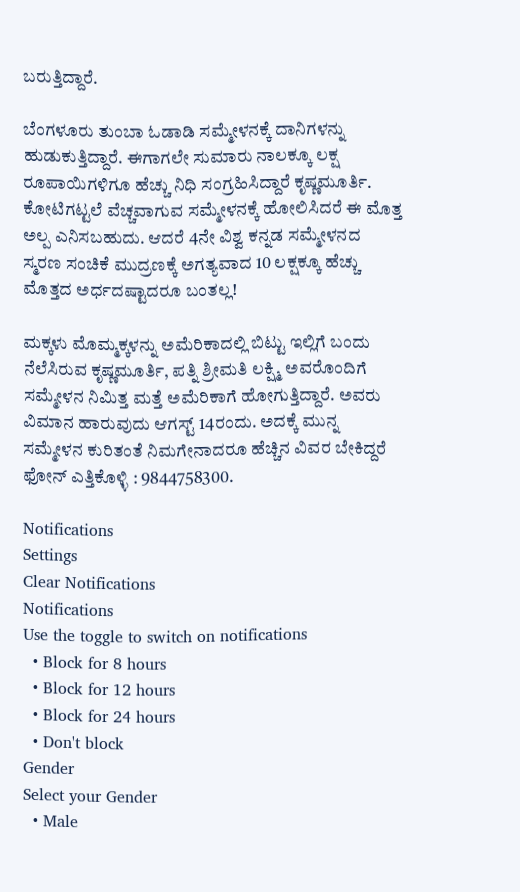ಬರುತ್ತಿದ್ದಾರೆ.

ಬೆಂಗಳೂರು ತುಂಬಾ ಓಡಾಡಿ ಸಮ್ಮೇಳನಕ್ಕೆ ದಾನಿಗಳನ್ನು ಹುಡುಕುತ್ತಿದ್ದಾರೆ. ಈಗಾಗಲೇ ಸುಮಾರು ನಾಲಕ್ಕೂ ಲಕ್ಷ ರೂಪಾಯಿಗಳಿಗೂ ಹೆಚ್ಚು ನಿಧಿ ಸಂಗ್ರಹಿಸಿದ್ದಾರೆ ಕೃಷ್ಣಮೂರ್ತಿ. ಕೋಟಿಗಟ್ಟಲೆ ವೆಚ್ಚವಾಗುವ ಸಮ್ಮೇಳನಕ್ಕೆ ಹೋಲಿಸಿದರೆ ಈ ಮೊತ್ತ ಅಲ್ಪ ಎನಿಸಬಹುದು. ಆದರೆ 4ನೇ ವಿಶ್ವ ಕನ್ನಡ ಸಮ್ಮೇಳನದ ಸ್ಮರಣ ಸಂಚಿಕೆ ಮುದ್ರಣಕ್ಕೆ ಅಗತ್ಯವಾದ 10 ಲಕ್ಷಕ್ಕೂ ಹೆಚ್ಚು ಮೊತ್ತದ ಅರ್ಧದಷ್ಟಾದರೂ ಬಂತಲ್ಲ!

ಮಕ್ಕಳು ಮೊಮ್ಮಕ್ಕಳನ್ನು ಅಮೆರಿಕಾದಲ್ಲಿ ಬಿಟ್ಟು ಇಲ್ಲಿಗೆ ಬಂದು ನೆಲೆಸಿರುವ ಕೃಷ್ಣಮೂರ್ತಿ, ಪತ್ನಿ ಶ್ರೀಮತಿ ಲಕ್ಷ್ಮಿ ಅವರೊಂದಿಗೆ ಸಮ್ಮೇಳನ ನಿಮಿತ್ತ ಮತ್ತೆ ಅಮೆರಿಕಾಗೆ ಹೋಗುತ್ತಿದ್ದಾರೆ. ಅವರು ವಿಮಾನ ಹಾರುವುದು ಆಗಸ್ಟ್‌ 14ರಂದು. ಅದಕ್ಕೆ ಮುನ್ನ ಸಮ್ಮೇಳನ ಕುರಿತಂತೆ ನಿಮಗೇನಾದರೂ ಹೆಚ್ಚಿನ ವಿವರ ಬೇಕಿದ್ದರೆ ಫೋನ್‌ ಎತ್ತಿಕೊಳ್ಳಿ : 9844758300.

Notifications
Settings
Clear Notifications
Notifications
Use the toggle to switch on notifications
  • Block for 8 hours
  • Block for 12 hours
  • Block for 24 hours
  • Don't block
Gender
Select your Gender
  • Male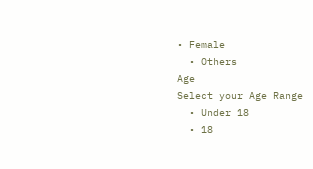• Female
  • Others
Age
Select your Age Range
  • Under 18
  • 18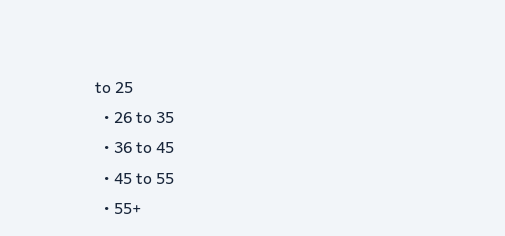to 25
  • 26 to 35
  • 36 to 45
  • 45 to 55
  • 55+